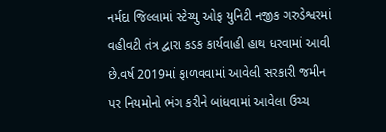નર્મદા જિલ્લામાં સ્ટેચ્યુ ઓફ યુનિટી નજીક ગરુડેશ્વરમાં વહીવટી તંત્ર દ્વારા કડક કાર્યવાહી હાથ ધરવામાં આવી છે.વર્ષ 2019માં ફાળવવામાં આવેલી સરકારી જમીન પર નિયમોનો ભંગ કરીને બાંધવામાં આવેલા ઉચ્ચ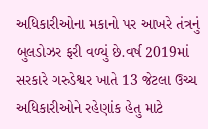અધિકારીઓના મકાનો પર આખરે તંત્રનું બુલડોઝર ફરી વળ્યું છે.વર્ષ 2019માં સરકારે ગરુડેશ્વર ખાતે 13 જેટલા ઉચ્ચ અધિકારીઓને રહેણાંક હેતુ માટે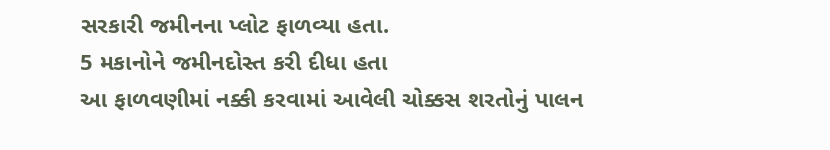સરકારી જમીનના પ્લોટ ફાળવ્યા હતા.
5 મકાનોને જમીનદોસ્ત કરી દીધા હતા
આ ફાળવણીમાં નક્કી કરવામાં આવેલી ચોક્કસ શરતોનું પાલન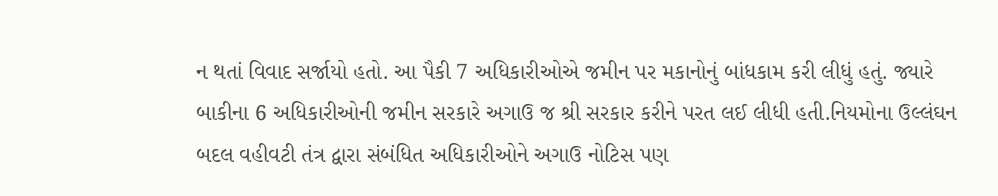ન થતાં વિવાદ સર્જાયો હતો. આ પૈકી 7 અધિકારીઓએ જમીન પર મકાનોનું બાંધકામ કરી લીધું હતું. જ્યારે બાકીના 6 અધિકારીઓની જમીન સરકારે અગાઉ જ શ્રી સરકાર કરીને પરત લઈ લીધી હતી.નિયમોના ઉલ્લંઘન બદલ વહીવટી તંત્ર દ્વારા સંબંધિત અધિકારીઓને અગાઉ નોટિસ પણ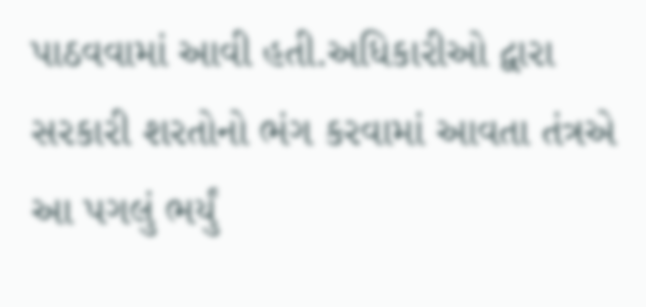પાઠવવામાં આવી હતી.અધિકારીઓ દ્વારા સરકારી શરતોનો ભંગ કરવામાં આવતા તંત્રએ આ પગલું ભર્યું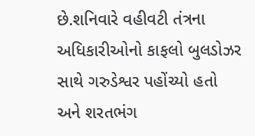છે.શનિવારે વહીવટી તંત્રના અધિકારીઓનો કાફલો બુલડોઝર સાથે ગરુડેશ્વર પહોંચ્યો હતો અને શરતભંગ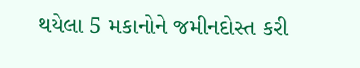થયેલા 5 મકાનોને જમીનદોસ્ત કરી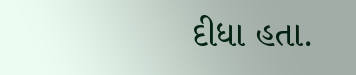દીધા હતા.